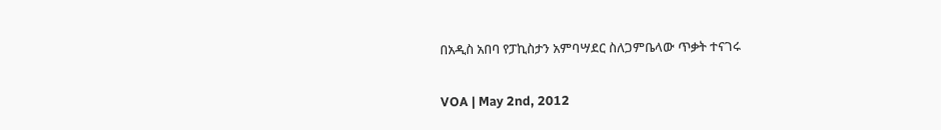በአዲስ አበባ የፓኪስታን አምባሣደር ስለጋምቤላው ጥቃት ተናገሩ

VOA | May 2nd, 2012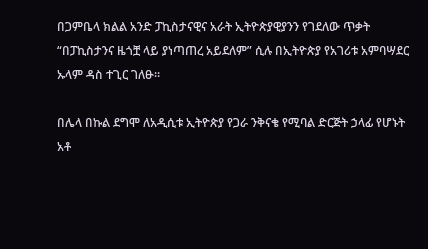በጋምቤላ ክልል አንድ ፓኪስታናዊና አራት ኢትዮጵያዊያንን የገደለው ጥቃት “በፓኪስታንና ዜጎቿ ላይ ያነጣጠረ አይደለም” ሲሉ በኢትዮጵያ የአገሪቱ አምባሣደር ኡላም ዳስ ተጊር ገለፁ።

በሌላ በኩል ደግሞ ለአዲሲቱ ኢትዮጵያ የጋራ ንቅናቄ የሚባል ድርጅት ኃላፊ የሆኑት አቶ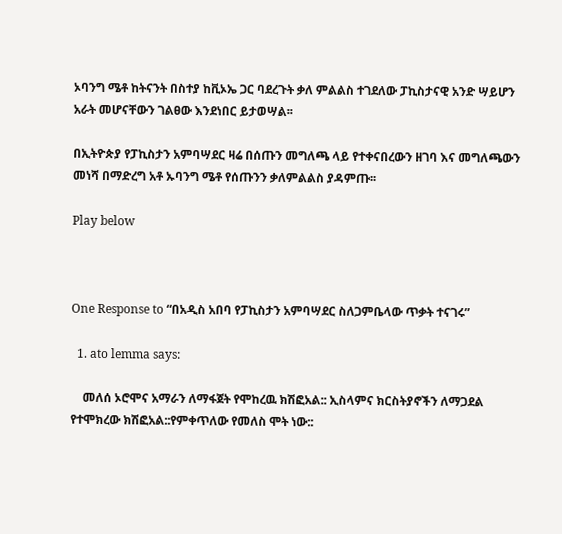ኦባንግ ሜቶ ከትናንት በስተያ ከቪኦኤ ጋር ባደረጉት ቃለ ምልልስ ተገደለው ፓኪስታናዊ አንድ ሣይሆን አራት መሆናቸውን ገልፀው እንደነበር ይታወሣል፡፡

በኢትዮጵያ የፓኪስታን አምባሣደር ዛሬ በሰጡን መግለጫ ላይ የተቀናበረውን ዘገባ እና መግለጫውን መነሻ በማድረግ አቶ ኡባንግ ሜቶ የሰጡንን ቃለምልልስ ያዳምጡ፡፡

Play below



One Response to “በአዲስ አበባ የፓኪስታን አምባሣደር ስለጋምቤላው ጥቃት ተናገሩ”

  1. ato lemma says:

    መለሰ ኦሮሞና አማራን ለማፋጀት የሞከረዉ ክሽፎአል:: ኢስላምና ክርስትያኖችን ለማጋደል የተሞክረው ክሽፎአል::የምቀጥለው የመለስ ሞት ነው::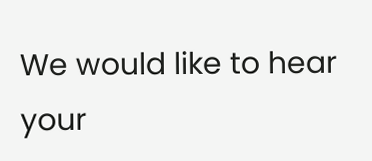We would like to hear your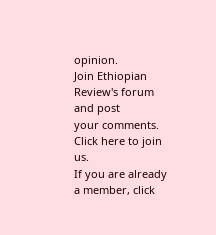opinion.
Join Ethiopian Review's forum and post
your comments. Click here to join us.
If you are already a member, click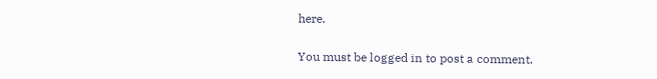here.

You must be logged in to post a comment.